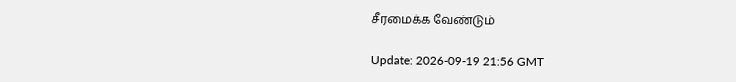சீரமைக்க வேண்டும்

Update: 2026-09-19 21:56 GMT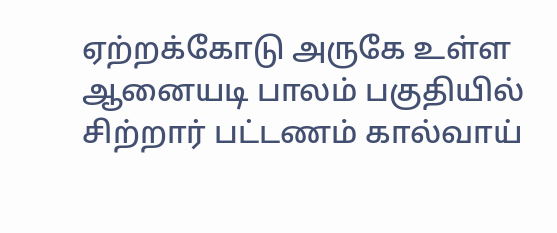ஏற்றக்கோடு அருகே உள்ள ஆனையடி பாலம் பகுதியில் சிற்றார் பட்டணம் கால்வாய்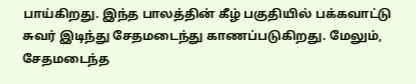பாய்கிறது. இந்த பாலத்தின் கீழ் பகுதியில் பக்கவாட்டு சுவர் இடிந்து சேதமடைந்து காணப்படுகிறது. மேலும், சேதமடைந்த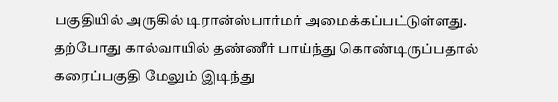பகுதியில் அருகில் டிரான்ஸ்பார்மர் அமைக்கப்பட்டுள்ளது. தற்போது கால்வாயில் தண்ணீர் பாய்ந்து கொண்டிருப்பதால் கரைப்பகுதி மேலும் இடிந்து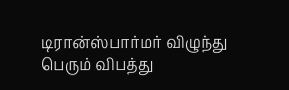டிரான்ஸ்பார்மர் விழுந்து பெரும் விபத்து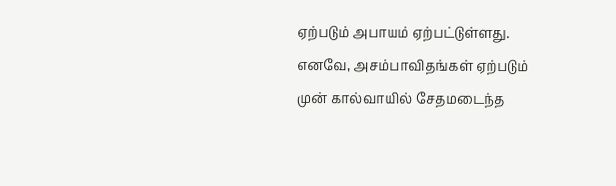ஏற்படும் அபாயம் ஏற்பட்டுள்ளது. எனவே, அசம்பாவிதங்கள் ஏற்படும் முன் கால்வாயில் சேதமடைந்த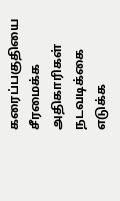கரைப்பகுதியை சீரமைக்க அதிகாரிகள் நடவடிக்கை எடுக்க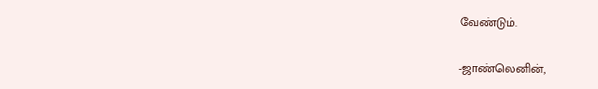வேண்டும்.

-ஜாண்லெனின்,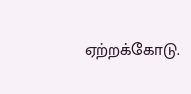ஏற்றக்கோடு.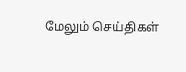மேலும் செய்திகள்